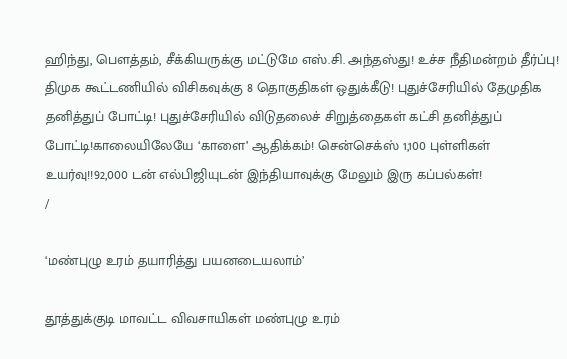ஹிந்து, பெளத்தம், சீக்கியருக்கு மட்டுமே எஸ்.சி. அந்தஸ்து! உச்ச நீதிமன்றம் தீர்ப்பு! திமுக கூட்டணியில் விசிகவுக்கு 8 தொகுதிகள் ஒதுக்கீடு! புதுச்சேரியில் தேமுதிக தனித்துப் போட்டி! புதுச்சேரியில் விடுதலைச் சிறுத்தைகள் கட்சி தனித்துப் போட்டி!காலையிலேயே ‘காளை’ ஆதிக்கம்! சென்செக்ஸ் 1,100 புள்ளிகள் உயர்வு!!92,000 டன் எல்பிஜியுடன் இந்தியாவுக்கு மேலும் இரு கப்பல்கள்!
/

‘மண்புழு உரம் தயாரித்து பயனடையலாம்’

தூத்துக்குடி மாவட்ட விவசாயிகள் மண்புழு உரம்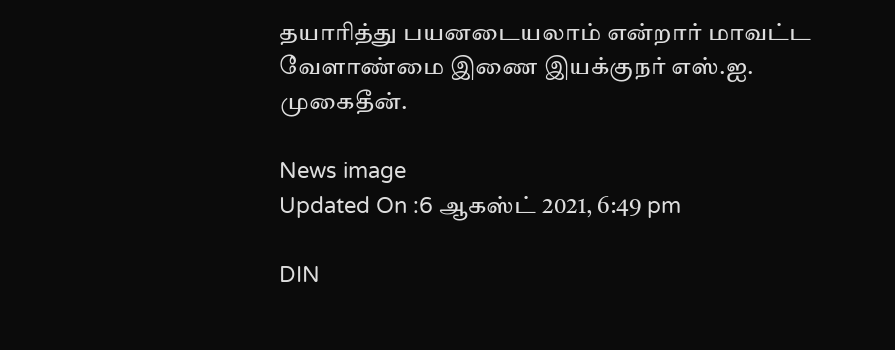தயாரித்து பயனடையலாம் என்றார் மாவட்ட வேளாண்மை இணை இயக்குநர் எஸ்.ஐ. முகைதீன்.

News image
Updated On :6 ஆகஸ்ட் 2021, 6:49 pm

DIN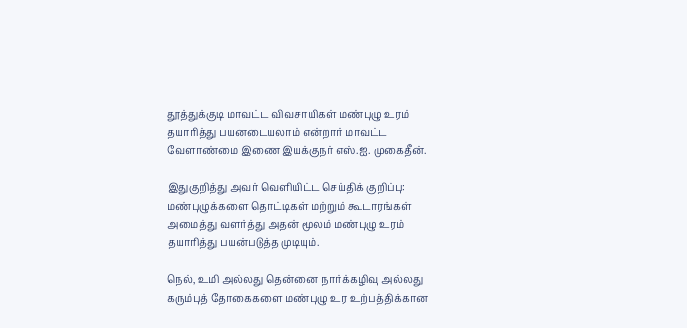தூத்துக்குடி மாவட்ட விவசாயிகள் மண்புழு உரம் தயாரித்து பயனடையலாம் என்றார் மாவட்ட வேளாண்மை இணை இயக்குநர் எஸ்.ஐ. முகைதீன்.

இதுகுறித்து அவர் வெளியிட்ட செய்திக் குறிப்பு: மண்புழுக்களை தொட்டிகள் மற்றும் கூடாரங்கள் அமைத்து வளர்த்து அதன் மூலம் மண்புழு உரம் தயாரித்து பயன்படுத்த முடியும்.

நெல், உமி அல்லது தென்னை நார்க்கழிவு அல்லது கரும்புத் தோகைகளை மண்புழு உர உற்பத்திக்கான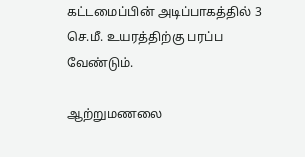கட்டமைப்பின் அடிப்பாகத்தில் 3 செ.மீ. உயரத்திற்கு பரப்ப வேண்டும்.

ஆற்றுமணலை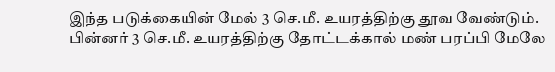இந்த படுக்கையின் மேல் 3 செ.மீ. உயரத்திற்கு தூவ வேண்டும். பின்னர் 3 செ.மீ. உயரத்திற்கு தோட்டக்கால் மண் பரப்பி மேலே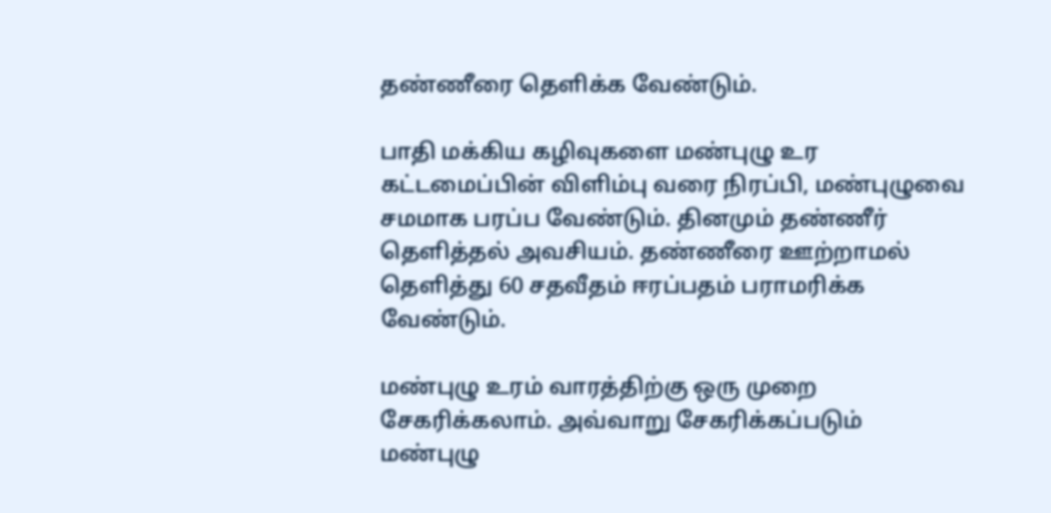தண்ணீரை தெளிக்க வேண்டும்.

பாதி மக்கிய கழிவுகளை மண்புழு உர கட்டமைப்பின் விளிம்பு வரை நிரப்பி, மண்புழுவை சமமாக பரப்ப வேண்டும். தினமும் தண்ணீர் தெளித்தல் அவசியம். தண்ணீரை ஊற்றாமல் தெளித்து 60 சதவீதம் ஈரப்பதம் பராமரிக்க வேண்டும்.

மண்புழு உரம் வாரத்திற்கு ஒரு முறை சேகரிக்கலாம். அவ்வாறு சேகரிக்கப்படும் மண்புழு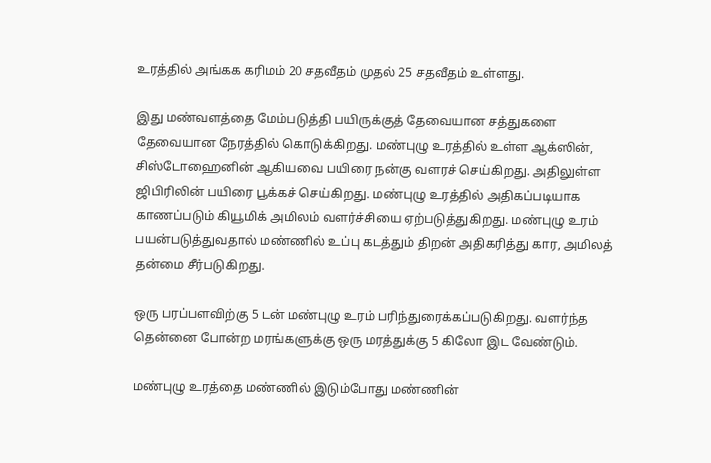உரத்தில் அங்கக கரிமம் 20 சதவீதம் முதல் 25 சதவீதம் உள்ளது.

இது மண்வளத்தை மேம்படுத்தி பயிருக்குத் தேவையான சத்துகளை தேவையான நேரத்தில் கொடுக்கிறது. மண்புழு உரத்தில் உள்ள ஆக்ஸின், சிஸ்டோஹைனின் ஆகியவை பயிரை நன்கு வளரச் செய்கிறது. அதிலுள்ள ஜிபிரிலின் பயிரை பூக்கச் செய்கிறது. மண்புழு உரத்தில் அதிகப்படியாக காணப்படும் கியூமிக் அமிலம் வளர்ச்சியை ஏற்படுத்துகிறது. மண்புழு உரம் பயன்படுத்துவதால் மண்ணில் உப்பு கடத்தும் திறன் அதிகரித்து கார, அமிலத் தன்மை சீர்படுகிறது.

ஒரு பரப்பளவிற்கு 5 டன் மண்புழு உரம் பரிந்துரைக்கப்படுகிறது. வளர்ந்த தென்னை போன்ற மரங்களுக்கு ஒரு மரத்துக்கு 5 கிலோ இட வேண்டும்.

மண்புழு உரத்தை மண்ணில் இடும்போது மண்ணின்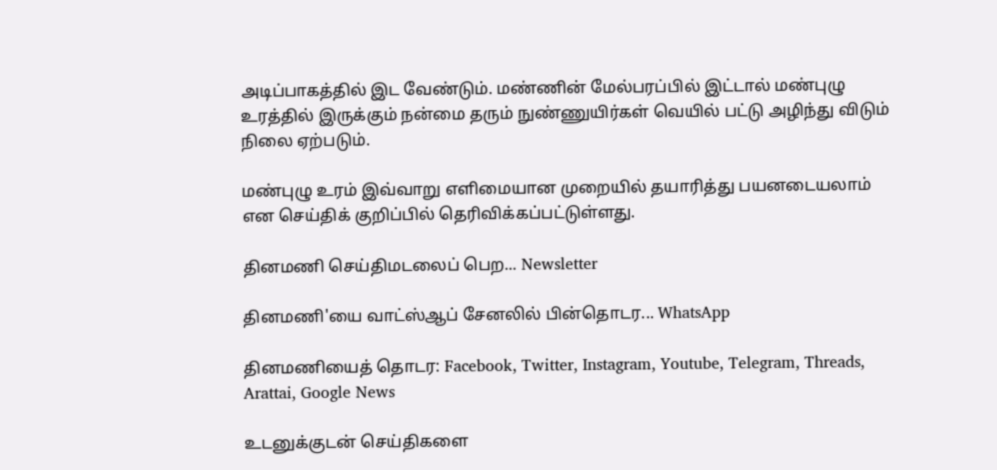அடிப்பாகத்தில் இட வேண்டும். மண்ணின் மேல்பரப்பில் இட்டால் மண்புழு உரத்தில் இருக்கும் நன்மை தரும் நுண்ணுயிர்கள் வெயில் பட்டு அழிந்து விடும் நிலை ஏற்படும்.

மண்புழு உரம் இவ்வாறு எளிமையான முறையில் தயாரித்து பயனடையலாம் என செய்திக் குறிப்பில் தெரிவிக்கப்பட்டுள்ளது.

தினமணி செய்திமடலைப் பெற... Newsletter

தினமணி'யை வாட்ஸ்ஆப் சேனலில் பின்தொடர... WhatsApp

தினமணியைத் தொடர: Facebook, Twitter, Instagram, Youtube, Telegram, Threads, Arattai, Google News

உடனுக்குடன் செய்திகளை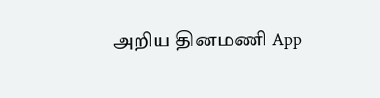அறிய தினமணி App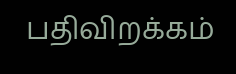பதிவிறக்கம்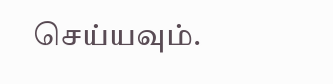செய்யவும்.